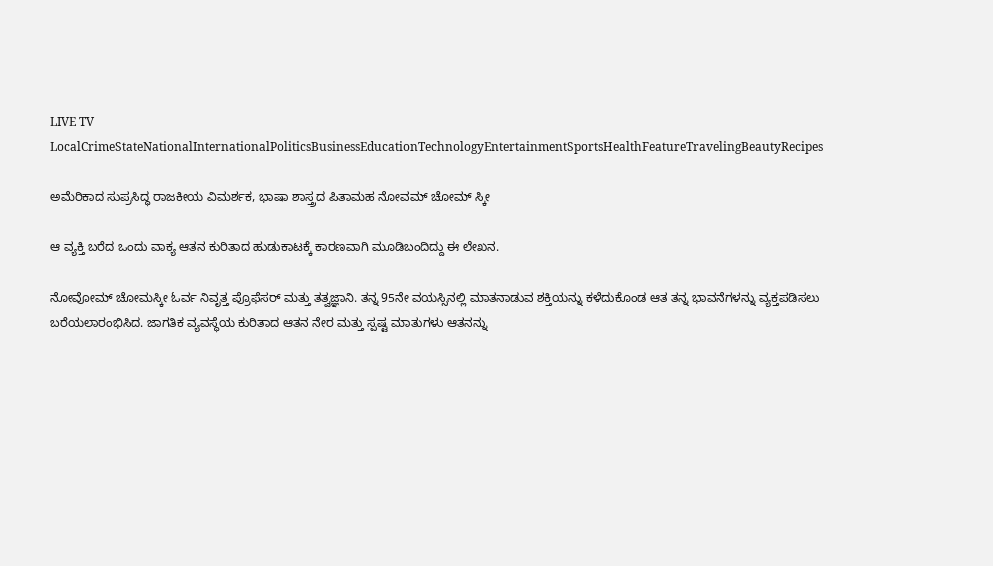LIVE TV LocalCrimeStateNationalInternationalPoliticsBusinessEducationTechnologyEntertainmentSportsHealthFeatureTravelingBeautyRecipes

ಅಮೆರಿಕಾದ ಸುಪ್ರಸಿದ್ಧ ರಾಜಕೀಯ ವಿಮರ್ಶಕ, ಭಾಷಾ ಶಾಸ್ತ್ರದ ಪಿತಾಮಹ ನೋವಮ್ ಚೋಮ್ ಸ್ಕೀ

ಆ ವ್ಯಕ್ತಿ ಬರೆದ ಒಂದು ವಾಕ್ಯ ಆತನ ಕುರಿತಾದ ಹುಡುಕಾಟಕ್ಕೆ ಕಾರಣವಾಗಿ ಮೂಡಿಬಂದಿದ್ದು ಈ ಲೇಖನ.

ನೋವೋಮ್ ಚೋಮಸ್ಕೀ ಓರ್ವ ನಿವೃತ್ತ ಪ್ರೊಫೆಸರ್ ಮತ್ತು ತತ್ವಜ್ಞಾನಿ. ತನ್ನ 95ನೇ ವಯಸ್ಸಿನಲ್ಲಿ ಮಾತನಾಡುವ ಶಕ್ತಿಯನ್ನು ಕಳೆದುಕೊಂಡ ಆತ ತನ್ನ ಭಾವನೆಗಳನ್ನು ವ್ಯಕ್ತಪಡಿಸಲು ಬರೆಯಲಾರಂಭಿಸಿದ. ಜಾಗತಿಕ ವ್ಯವಸ್ಥೆಯ ಕುರಿತಾದ ಆತನ ನೇರ ಮತ್ತು ಸ್ಪಷ್ಟ ಮಾತುಗಳು ಆತನನ್ನು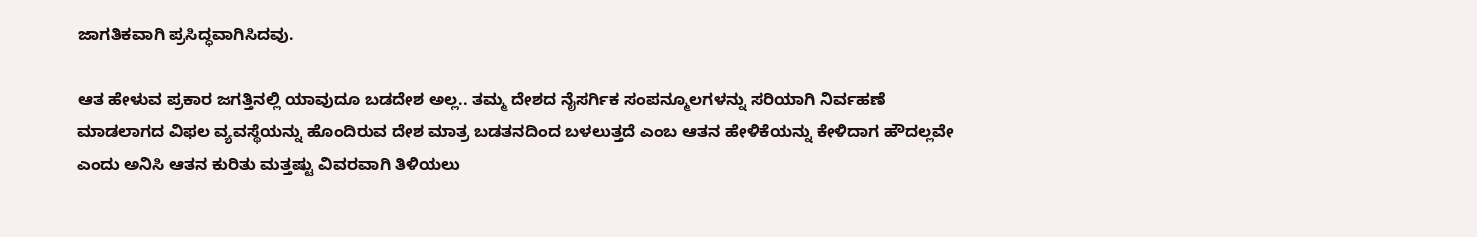ಜಾಗತಿಕವಾಗಿ ಪ್ರಸಿದ್ಧವಾಗಿಸಿದವು.

ಆತ ಹೇಳುವ ಪ್ರಕಾರ ಜಗತ್ತಿನಲ್ಲಿ ಯಾವುದೂ ಬಡದೇಶ ಅಲ್ಲ.. ತಮ್ಮ ದೇಶದ ನೈಸರ್ಗಿಕ ಸಂಪನ್ಮೂಲಗಳನ್ನು ಸರಿಯಾಗಿ ನಿರ್ವಹಣೆ ಮಾಡಲಾಗದ ವಿಫಲ ವ್ಯವಸ್ಥೆಯನ್ನು ಹೊಂದಿರುವ ದೇಶ ಮಾತ್ರ ಬಡತನದಿಂದ ಬಳಲುತ್ತದೆ ಎಂಬ ಆತನ ಹೇಳಿಕೆಯನ್ನು ಕೇಳಿದಾಗ ಹೌದಲ್ಲವೇ ಎಂದು ಅನಿಸಿ ಆತನ ಕುರಿತು ಮತ್ತಷ್ಟು ವಿವರವಾಗಿ ತಿಳಿಯಲು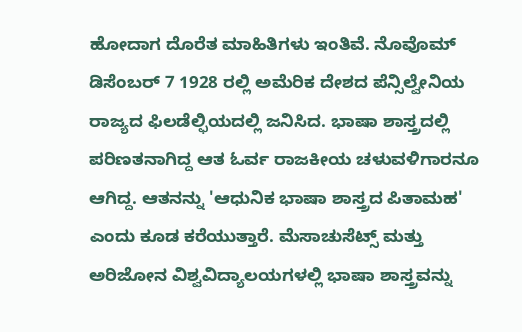ಹೋದಾಗ ದೊರೆತ ಮಾಹಿತಿಗಳು ಇಂತಿವೆ. ನೊವೊಮ್ ಡಿಸೆಂಬರ್ 7 1928 ರಲ್ಲಿ ಅಮೆರಿಕ ದೇಶದ ಪೆನ್ಸಿಲ್ವೇನಿಯ ರಾಜ್ಯದ ಫಿಲಡೆಲ್ಫಿಯದಲ್ಲಿ ಜನಿಸಿದ. ಭಾಷಾ ಶಾಸ್ತ್ರದಲ್ಲಿ ಪರಿಣತನಾಗಿದ್ದ ಆತ ಓರ್ವ ರಾಜಕೀಯ ಚಳುವಳಿಗಾರನೂ ಆಗಿದ್ದ. ಆತನನ್ನು 'ಆಧುನಿಕ ಭಾಷಾ ಶಾಸ್ತ್ರದ ಪಿತಾಮಹ' ಎಂದು ಕೂಡ ಕರೆಯುತ್ತಾರೆ. ಮೆಸಾಚುಸೆಟ್ಸ್ ಮತ್ತು ಅರಿಜೋನ ವಿಶ್ವವಿದ್ಯಾಲಯಗಳಲ್ಲಿ ಭಾಷಾ ಶಾಸ್ತ್ರವನ್ನು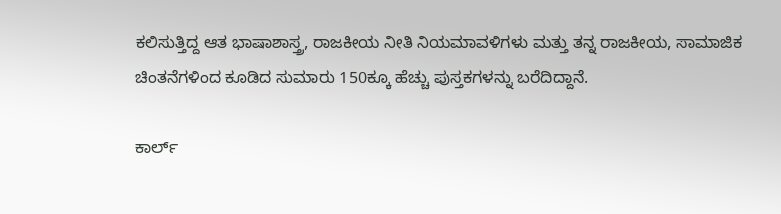ಕಲಿಸುತ್ತಿದ್ದ ಆತ ಭಾಷಾಶಾಸ್ತ್ರ, ರಾಜಕೀಯ ನೀತಿ ನಿಯಮಾವಳಿಗಳು ಮತ್ತು ತನ್ನ ರಾಜಕೀಯ, ಸಾಮಾಜಿಕ ಚಿಂತನೆಗಳಿಂದ ಕೂಡಿದ ಸುಮಾರು 150ಕ್ಕೂ ಹೆಚ್ಚು ಪುಸ್ತಕಗಳನ್ನು ಬರೆದಿದ್ದಾನೆ.

ಕಾರ್ಲ್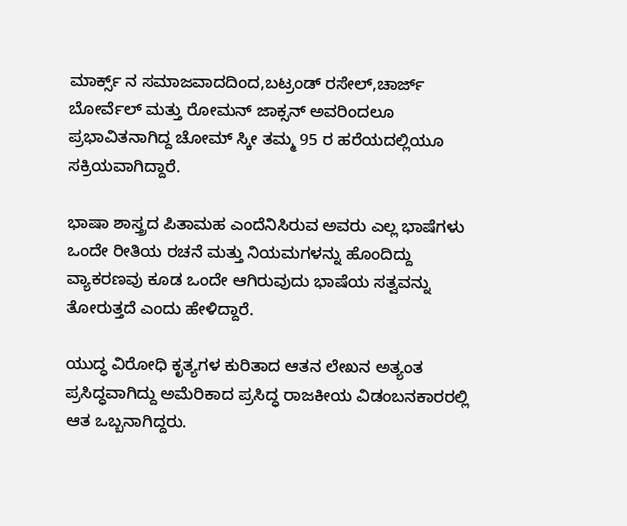ಮಾರ್ಕ್ಸ್ ನ ಸಮಾಜವಾದದಿಂದ,ಬಟ್ರಂಡ್ ರಸೇಲ್,ಚಾರ್ಜ್ ಬೋರ್ವೆಲ್ ಮತ್ತು ರೋಮನ್ ಜಾಕ್ಸನ್ ಅವರಿಂದಲೂ ಪ್ರಭಾವಿತನಾಗಿದ್ದ ಚೋಮ್ ಸ್ಕೀ ತಮ್ಮ 95 ರ ಹರೆಯದಲ್ಲಿಯೂ ಸಕ್ರಿಯವಾಗಿದ್ದಾರೆ.

ಭಾಷಾ ಶಾಸ್ತ್ರದ ಪಿತಾಮಹ ಎಂದೆನಿಸಿರುವ ಅವರು ಎಲ್ಲ ಭಾಷೆಗಳು ಒಂದೇ ರೀತಿಯ ರಚನೆ ಮತ್ತು ನಿಯಮಗಳನ್ನು ಹೊಂದಿದ್ದು ವ್ಯಾಕರಣವು ಕೂಡ ಒಂದೇ ಆಗಿರುವುದು ಭಾಷೆಯ ಸತ್ವವನ್ನು ತೋರುತ್ತದೆ ಎಂದು ಹೇಳಿದ್ದಾರೆ.

ಯುದ್ಧ ವಿರೋಧಿ ಕೃತ್ಯಗಳ ಕುರಿತಾದ ಆತನ ಲೇಖನ ಅತ್ಯಂತ ಪ್ರಸಿದ್ಧವಾಗಿದ್ದು ಅಮೆರಿಕಾದ ಪ್ರಸಿದ್ಧ ರಾಜಕೀಯ ವಿಡಂಬನಕಾರರಲ್ಲಿ ಆತ ಒಬ್ಬನಾಗಿದ್ದರು.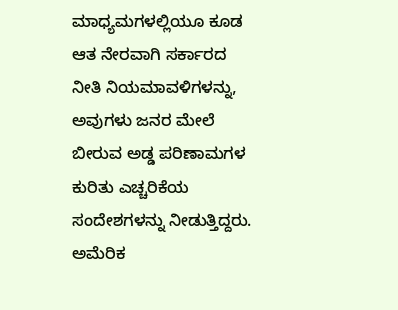ಮಾಧ್ಯಮಗಳಲ್ಲಿಯೂ ಕೂಡ ಆತ ನೇರವಾಗಿ ಸರ್ಕಾರದ ನೀತಿ ನಿಯಮಾವಳಿಗಳನ್ನು, ಅವುಗಳು ಜನರ ಮೇಲೆ ಬೀರುವ ಅಡ್ಡ ಪರಿಣಾಮಗಳ ಕುರಿತು ಎಚ್ಚರಿಕೆಯ ಸಂದೇಶಗಳನ್ನು ನೀಡುತ್ತಿದ್ದರು. ಅಮೆರಿಕ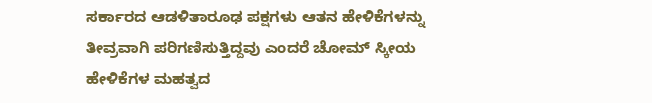ಸರ್ಕಾರದ ಆಡಳಿತಾರೂಢ ಪಕ್ಷಗಳು ಆತನ ಹೇಳಿಕೆಗಳನ್ನು ತೀವ್ರವಾಗಿ ಪರಿಗಣಿಸುತ್ತಿದ್ದವು ಎಂದರೆ ಚೋಮ್ ಸ್ಕೀಯ ಹೇಳಿಕೆಗಳ ಮಹತ್ವದ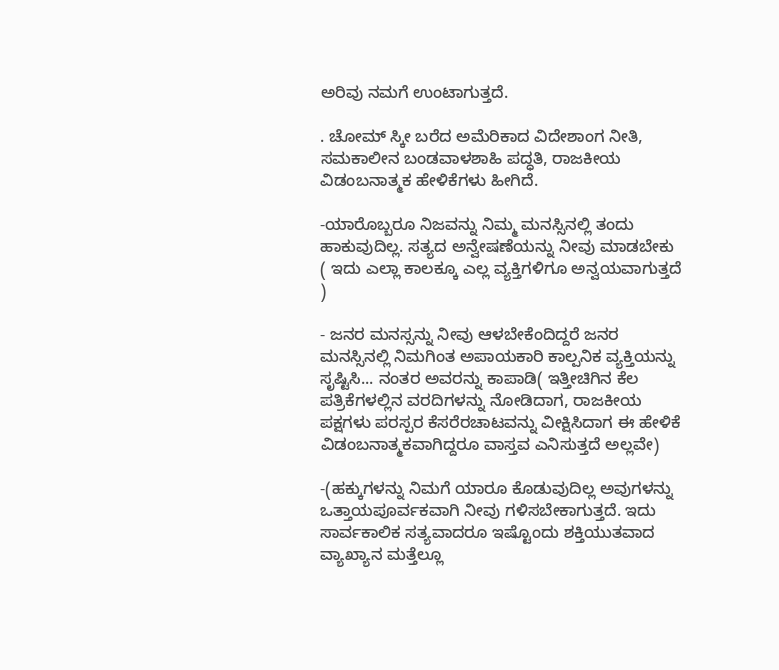ಅರಿವು ನಮಗೆ ಉಂಟಾಗುತ್ತದೆ.

. ಚೋಮ್ ಸ್ಕೀ ಬರೆದ ಅಮೆರಿಕಾದ ವಿದೇಶಾಂಗ ನೀತಿ, ಸಮಕಾಲೀನ ಬಂಡವಾಳಶಾಹಿ ಪದ್ಧತಿ, ರಾಜಕೀಯ ವಿಡಂಬನಾತ್ಮಕ ಹೇಳಿಕೆಗಳು ಹೀಗಿದೆ.

-ಯಾರೊಬ್ಬರೂ ನಿಜವನ್ನು ನಿಮ್ಮ ಮನಸ್ಸಿನಲ್ಲಿ ತಂದು ಹಾಕುವುದಿಲ್ಲ. ಸತ್ಯದ ಅನ್ವೇಷಣೆಯನ್ನು ನೀವು ಮಾಡಬೇಕು ( ಇದು ಎಲ್ಲಾ ಕಾಲಕ್ಕೂ ಎಲ್ಲ ವ್ಯಕ್ತಿಗಳಿಗೂ ಅನ್ವಯವಾಗುತ್ತದೆ )

- ಜನರ ಮನಸ್ಸನ್ನು ನೀವು ಆಳಬೇಕೆಂದಿದ್ದರೆ ಜನರ ಮನಸ್ಸಿನಲ್ಲಿ ನಿಮಗಿಂತ ಅಪಾಯಕಾರಿ ಕಾಲ್ಪನಿಕ ವ್ಯಕ್ತಿಯನ್ನು ಸೃಷ್ಟಿಸಿ... ನಂತರ ಅವರನ್ನು ಕಾಪಾಡಿ( ಇತ್ತೀಚಿಗಿನ ಕೆಲ ಪತ್ರಿಕೆಗಳಲ್ಲಿನ ವರದಿಗಳನ್ನು ನೋಡಿದಾಗ, ರಾಜಕೀಯ ಪಕ್ಷಗಳು ಪರಸ್ಪರ ಕೆಸರೆರಚಾಟವನ್ನು ವೀಕ್ಷಿಸಿದಾಗ ಈ ಹೇಳಿಕೆ ವಿಡಂಬನಾತ್ಮಕವಾಗಿದ್ದರೂ ವಾಸ್ತವ ಎನಿಸುತ್ತದೆ ಅಲ್ಲವೇ)

-(ಹಕ್ಕುಗಳನ್ನು ನಿಮಗೆ ಯಾರೂ ಕೊಡುವುದಿಲ್ಲ ಅವುಗಳನ್ನು ಒತ್ತಾಯಪೂರ್ವಕವಾಗಿ ನೀವು ಗಳಿಸಬೇಕಾಗುತ್ತದೆ. ಇದು ಸಾರ್ವಕಾಲಿಕ ಸತ್ಯವಾದರೂ ಇಷ್ಟೊಂದು ಶಕ್ತಿಯುತವಾದ ವ್ಯಾಖ್ಯಾನ ಮತ್ತೆಲ್ಲೂ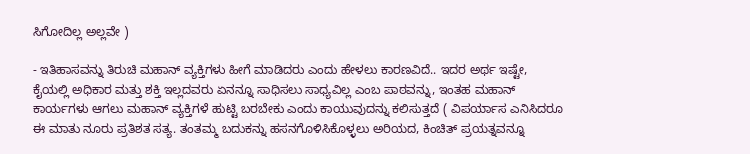ಸಿಗೋದಿಲ್ಲ ಅಲ್ಲವೇ )

- ಇತಿಹಾಸವನ್ನು ತಿರುಚಿ ಮಹಾನ್ ವ್ಯಕ್ತಿಗಳು ಹೀಗೆ ಮಾಡಿದರು ಎಂದು ಹೇಳಲು ಕಾರಣವಿದೆ.. ಇದರ ಅರ್ಥ ಇಷ್ಟೇ, ಕೈಯಲ್ಲಿ ಅಧಿಕಾರ ಮತ್ತು ಶಕ್ತಿ ಇಲ್ಲದವರು ಏನನ್ನೂ ಸಾಧಿಸಲು ಸಾಧ್ಯವಿಲ್ಲ ಎಂಬ ಪಾಠವನ್ನು, ಇಂತಹ ಮಹಾನ್ ಕಾರ್ಯಗಳು ಆಗಲು ಮಹಾನ್ ವ್ಯಕ್ತಿಗಳೆ ಹುಟ್ಟಿ ಬರಬೇಕು ಎಂದು ಕಾಯುವುದನ್ನು ಕಲಿಸುತ್ತದೆ ( ವಿಪರ್ಯಾಸ ಎನಿಸಿದರೂ ಈ ಮಾತು ನೂರು ಪ್ರತಿಶತ ಸತ್ಯ. ತಂತಮ್ಮ ಬದುಕನ್ನು ಹಸನಗೊಳಿಸಿಕೊಳ್ಳಲು ಅರಿಯದ, ಕಿಂಚಿತ್ ಪ್ರಯತ್ನವನ್ನೂ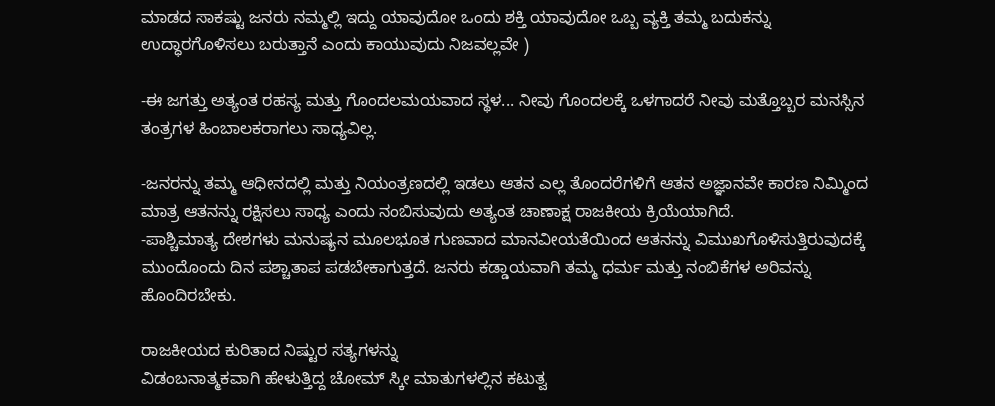ಮಾಡದ ಸಾಕಷ್ಟು ಜನರು ನಮ್ಮಲ್ಲಿ ಇದ್ದು ಯಾವುದೋ ಒಂದು ಶಕ್ತಿ ಯಾವುದೋ ಒಬ್ಬ ವ್ಯಕ್ತಿ ತಮ್ಮ ಬದುಕನ್ನು ಉದ್ಧಾರಗೊಳಿಸಲು ಬರುತ್ತಾನೆ ಎಂದು ಕಾಯುವುದು ನಿಜವಲ್ಲವೇ )

-ಈ ಜಗತ್ತು ಅತ್ಯಂತ ರಹಸ್ಯ ಮತ್ತು ಗೊಂದಲಮಯವಾದ ಸ್ಥಳ... ನೀವು ಗೊಂದಲಕ್ಕೆ ಒಳಗಾದರೆ ನೀವು ಮತ್ತೊಬ್ಬರ ಮನಸ್ಸಿನ ತಂತ್ರಗಳ ಹಿಂಬಾಲಕರಾಗಲು ಸಾಧ್ಯವಿಲ್ಲ.

-ಜನರನ್ನು ತಮ್ಮ ಆಧೀನದಲ್ಲಿ ಮತ್ತು ನಿಯಂತ್ರಣದಲ್ಲಿ ಇಡಲು ಆತನ ಎಲ್ಲ ತೊಂದರೆಗಳಿಗೆ ಆತನ ಅಜ್ಞಾನವೇ ಕಾರಣ ನಿಮ್ಮಿಂದ ಮಾತ್ರ ಆತನನ್ನು ರಕ್ಷಿಸಲು ಸಾಧ್ಯ ಎಂದು ನಂಬಿಸುವುದು ಅತ್ಯಂತ ಚಾಣಾಕ್ಷ ರಾಜಕೀಯ ಕ್ರಿಯೆಯಾಗಿದೆ.
-ಪಾಶ್ಚಿಮಾತ್ಯ ದೇಶಗಳು ಮನುಷ್ಯನ ಮೂಲಭೂತ ಗುಣವಾದ ಮಾನವೀಯತೆಯಿಂದ ಆತನನ್ನು ವಿಮುಖಗೊಳಿಸುತ್ತಿರುವುದಕ್ಕೆ ಮುಂದೊಂದು ದಿನ ಪಶ್ಚಾತಾಪ ಪಡಬೇಕಾಗುತ್ತದೆ. ಜನರು ಕಡ್ಡಾಯವಾಗಿ ತಮ್ಮ ಧರ್ಮ ಮತ್ತು ನಂಬಿಕೆಗಳ ಅರಿವನ್ನು ಹೊಂದಿರಬೇಕು.

ರಾಜಕೀಯದ ಕುರಿತಾದ ನಿಷ್ಟುರ ಸತ್ಯಗಳನ್ನು
ವಿಡಂಬನಾತ್ಮಕವಾಗಿ ಹೇಳುತ್ತಿದ್ದ ಚೋಮ್ ಸ್ಕೀ ಮಾತುಗಳಲ್ಲಿನ ಕಟುತ್ವ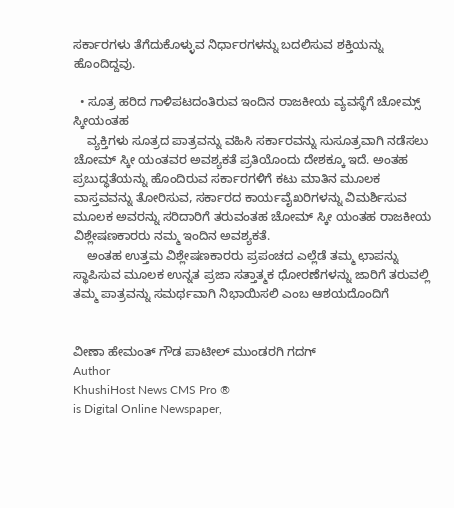ಸರ್ಕಾರಗಳು ತೆಗೆದುಕೊಳ್ಳುವ ನಿರ್ಧಾರಗಳನ್ನು ಬದಲಿಸುವ ಶಕ್ತಿಯನ್ನು ಹೊಂದಿದ್ದವು.

  • ಸೂತ್ರ ಹರಿದ ಗಾಳಿಪಟದಂತಿರುವ ಇಂದಿನ ರಾಜಕೀಯ ವ್ಯವಸ್ಥೆಗೆ ಚೋಮ್ಸ್ ಸ್ಕೀಯಂತಹ
    ವ್ಯಕ್ತಿಗಳು ಸೂತ್ರದ ಪಾತ್ರವನ್ನು ವಹಿಸಿ ಸರ್ಕಾರವನ್ನು ಸುಸೂತ್ರವಾಗಿ ನಡೆಸಲು ಚೋಮ್ ಸ್ಕೀ ಯಂತವರ ಅವಶ್ಯಕತೆ ಪ್ರತಿಯೊಂದು ದೇಶಕ್ಕೂ ಇದೆ. ಅಂತಹ ಪ್ರಬುದ್ಧತೆಯನ್ನು ಹೊಂದಿರುವ ಸರ್ಕಾರಗಳಿಗೆ ಕಟು ಮಾತಿನ ಮೂಲಕ ವಾಸ್ತವವನ್ನು ತೋರಿಸುವ, ಸರ್ಕಾರದ ಕಾರ್ಯವೈಖರಿಗಳನ್ನು ವಿಮರ್ಶಿಸುವ ಮೂಲಕ ಅವರನ್ನು ಸರಿದಾರಿಗೆ ತರುವಂತಹ ಚೋಮ್ ಸ್ಕೀ ಯಂತಹ ರಾಜಕೀಯ ವಿಶ್ಲೇಷಣಕಾರರು ನಮ್ಮ ಇಂದಿನ ಅವಶ್ಯಕತೆ.
    ಅಂತಹ ಉತ್ತಮ ವಿಶ್ಲೇಷಣಕಾರರು ಪ್ರಪಂಚದ ಎಲ್ಲೆಡೆ ತಮ್ಮ ಛಾಪನ್ನು ಸ್ಥಾಪಿಸುವ ಮೂಲಕ ಉನ್ನತ ಪ್ರಜಾ ಸತ್ತಾತ್ಮಕ ಧೋರಣೆಗಳನ್ನು ಜಾರಿಗೆ ತರುವಲ್ಲಿ ತಮ್ಮ ಪಾತ್ರವನ್ನು ಸಮರ್ಥವಾಗಿ ನಿಭಾಯಿಸಲಿ ಎಂಬ ಆಶಯದೊಂದಿಗೆ


ವೀಣಾ ಹೇಮಂತ್ ಗೌಡ ಪಾಟೀಲ್ ಮುಂಡರಗಿ ಗದಗ್
Author
KhushiHost News CMS Pro ®
is Digital Online Newspaper,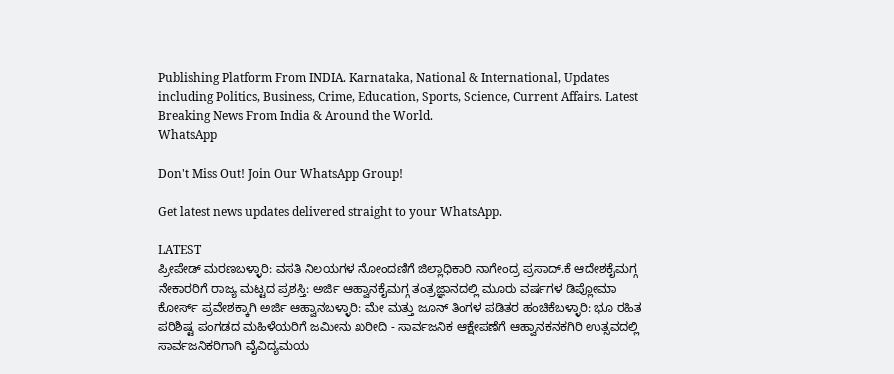Publishing Platform From INDIA. Karnataka, National & International, Updates including Politics, Business, Crime, Education, Sports, Science, Current Affairs. Latest Breaking News From India & Around the World.
WhatsApp

Don't Miss Out! Join Our WhatsApp Group!

Get latest news updates delivered straight to your WhatsApp.

LATEST
ಪ್ರೀಪೇಡ್ ಮರಣಬಳ್ಳಾರಿ: ವಸತಿ ನಿಲಯಗಳ ನೋಂದಣಿಗೆ ಜಿಲ್ಲಾಧಿಕಾರಿ ನಾಗೇಂದ್ರ ಪ್ರಸಾದ್.ಕೆ ಆದೇಶಕೈಮಗ್ಗ ನೇಕಾರರಿಗೆ ರಾಜ್ಯ ಮಟ್ಟದ ಪ್ರಶಸ್ತಿ: ಅರ್ಜಿ ಆಹ್ವಾನಕೈಮಗ್ಗ ತಂತ್ರಜ್ಞಾನದಲ್ಲಿ ಮೂರು ವರ್ಷಗಳ ಡಿಪ್ಲೋಮಾ ಕೋರ್ಸ್ ಪ್ರವೇಶಕ್ಕಾಗಿ ಅರ್ಜಿ ಆಹ್ವಾನಬಳ್ಳಾರಿ: ಮೇ ಮತ್ತು ಜೂನ್ ತಿಂಗಳ ಪಡಿತರ ಹಂಚಿಕೆಬಳ್ಳಾರಿ: ಭೂ ರಹಿತ ಪರಿಶಿಷ್ಟ ಪಂಗಡದ ಮಹಿಳೆಯರಿಗೆ ಜಮೀನು ಖರೀದಿ - ಸಾರ್ವಜನಿಕ ಆಕ್ಷೇಪಣೆಗೆ ಆಹ್ವಾನಕನಕಗಿರಿ ಉತ್ಸವದಲ್ಲಿ ಸಾರ್ವಜನಿಕರಿಗಾಗಿ ವೈವಿದ್ಯಮಯ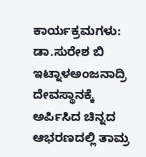ಕಾರ್ಯಕ್ರಮಗಳು: ಡಾ.ಸುರೇಶ ಬಿ ಇಟ್ನಾಳಅಂಜನಾದ್ರಿ ದೇವಸ್ಥಾನಕ್ಕೆ ಅರ್ಪಿಸಿದ ಚಿನ್ನದ ಆಭರಣದಲ್ಲಿ ತಾಮ್ರ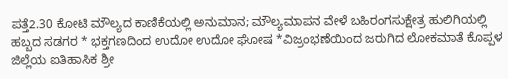ಪತ್ತೆ2.30 ಕೋಟಿ ಮೌಲ್ಯದ ಕಾಣಿಕೆಯಲ್ಲಿ ಅನುಮಾನ; ಮೌಲ್ಯಮಾಪನ ವೇಳೆ ಬಹಿರಂಗಸುಕ್ಷೇತ್ರ ಹುಲಿಗಿಯಲ್ಲಿ ಹಬ್ಬದ ಸಡಗರ * ಭಕ್ತಗಣದಿಂದ ಉದೋ ಉದೋ ಘೋಷ *ವಿಜ್ರಂಭಣೆಯಿಂದ ಜರುಗಿದ ಲೋಕಮಾತೆ ಕೊಪ್ಪಳ ಜಿಲ್ಲೆಯ ಐತಿಹಾಸಿಕ ಶ್ರೀ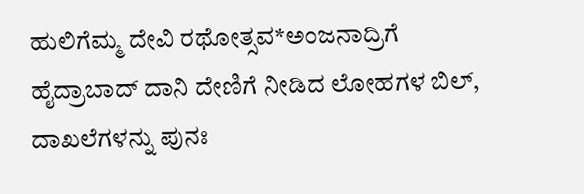ಹುಲಿಗೆಮ್ಮ ದೇವಿ ರಥೋತ್ಸವ*ಅಂಜನಾದ್ರಿಗೆ ಹೈದ್ರಾಬಾದ್ ದಾನಿ ದೇಣಿಗೆ ನೀಡಿದ ಲೋಹಗಳ ಬಿಲ್, ದಾಖಲೆಗಳನ್ನು ಪುನಃ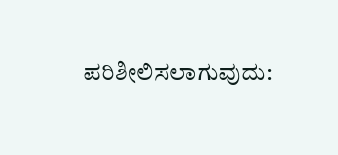ಪರಿಶೀಲಿಸಲಾಗುವುದು: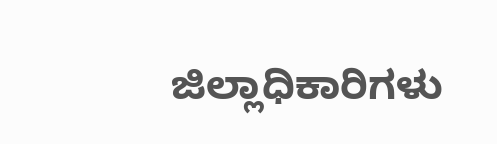ಜಿಲ್ಲಾಧಿಕಾರಿಗಳು